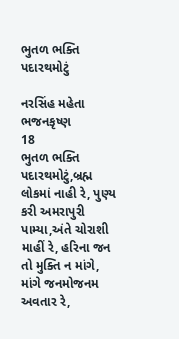ભુતળ ભક્તિ પદારથમોટું

નરસિંહ મહેતા
ભજનકૃષ્ણ
18
ભુતળ ભક્તિ પદારથમોટું,બ્રહ્મ લોકમાં નાહી રે, પુણ્ય કરી અમરાપુરી પામ્યા,અંતે ચોરાશી માહીં રે, હરિના જન તો મુક્તિ ન માંગે, માંગે જનમોજનમ અવતાર રે,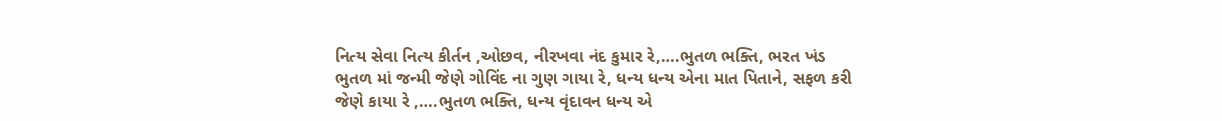નિત્ય સેવા નિત્ય કીર્તન ,ઓછવ, નીરખવા નંદ કુમાર રે,….ભુતળ ભક્તિ, ભરત ખંડ ભુતળ માં જન્મી જેણે ગોવિંદ ના ગુણ ગાયા રે, ધન્ય ધન્ય એના માત પિતાને, સફળ કરી જેણે કાયા રે ,….ભુતળ ભક્તિ, ધન્ય વૃંદાવન ધન્ય એ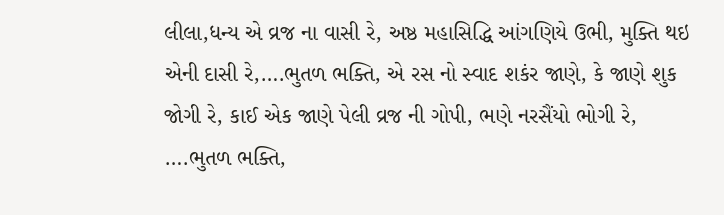લીલા,ધન્ય એ વ્રજ ના વાસી રે, અષ્ઠ મહાસિદ્ધિ આંગણિયે ઉભી, મુક્તિ થઇ એની દાસી રે,….ભુતળ ભક્તિ, એ રસ નો સ્વાદ શકંર જાણે, કે જાણે શુક જોગી રે, કાઈ એક જાણે પેલી વ્રજ ની ગોપી, ભણે નરસૈંયો ભોગી રે, ….ભુતળ ભક્તિ,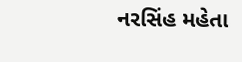નરસિંહ મહેતા